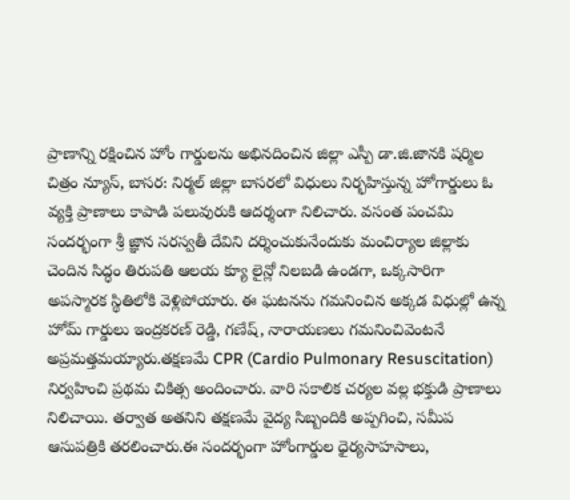ప్రాణాన్ని రక్షించిన హోం గార్డులను అభినదించిన జిల్లా ఎస్పీ డా.జి.జానకి షర్మిల
చిత్రం న్యూస్, బాసర: నిర్మల్ జిల్లా బాసరలో విధులు నిర్భహిస్తున్న హోగార్డులు ఓ వ్యక్తి ప్రాణాలు కాపాడి పలువురుకి ఆదర్శంగా నిలిచారు. వసంత పంచమి సందర్భంగా శ్రీ జ్ఞాన సరస్వతీ దేవిని దర్శించుకునేందుకు మంచిర్యాల జిల్లాకు చెందిన సిద్ధం తిరుపతి ఆలయ క్యూ లైన్లో నిలబడి ఉండగా, ఒక్కసారిగా అపస్మారక స్థితిలోకి వెళ్లిపోయారు. ఈ ఘటనను గమనించిన అక్కడ విధుల్లో ఉన్న హోమ్ గార్డులు ఇంద్రకరణ్ రెడ్డి, గణేష్, నారాయణలు గమనించివెంటనే అప్రమత్తమయ్యారు.తక్షణమే CPR (Cardio Pulmonary Resuscitation) నిర్వహించి ప్రథమ చికిత్స అందించారు. వారి సకాలిక చర్యల వల్ల భక్తుడి ప్రాణాలు నిలిచాయి. తర్వాత అతనిని తక్షణమే వైద్య సిబ్బందికి అప్పగించి, సమీప ఆసుపత్రికి తరలించారు.ఈ సందర్భంగా హోంగార్డుల ధైర్యసాహసాలు,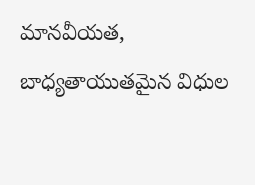మానవీయత, బాధ్యతాయుతమైన విధుల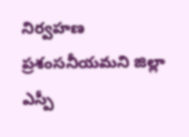నిర్వహణ ప్రశంసనీయమని జిల్లా ఎస్పీ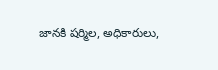జానకి షర్మిల, అధికారులు,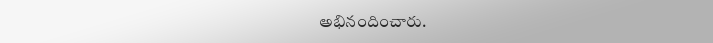అభినందించారు.